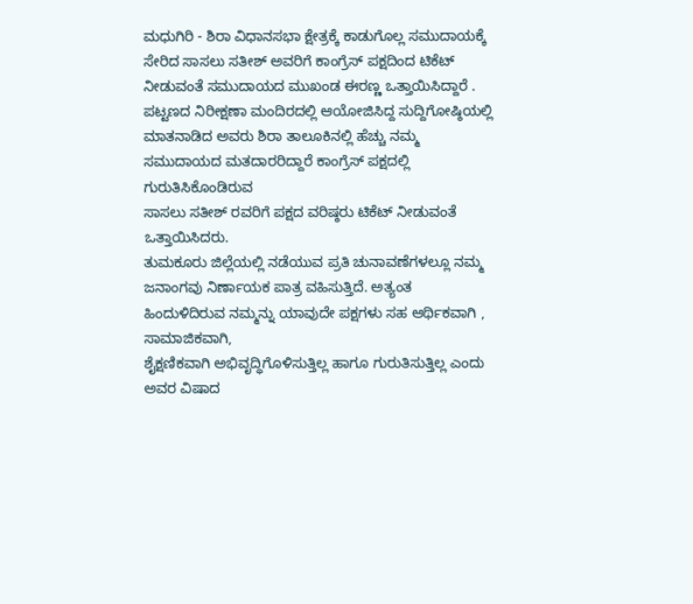ಮಧುಗಿರಿ - ಶಿರಾ ವಿಧಾನಸಭಾ ಕ್ಷೇತ್ರಕ್ಕೆ ಕಾಡುಗೊಲ್ಲ ಸಮುದಾಯಕ್ಕೆ ಸೇರಿದ ಸಾಸಲು ಸತೀಶ್ ಅವರಿಗೆ ಕಾಂಗ್ರೆಸ್ ಪಕ್ಷದಿಂದ ಟಿಕೆಟ್ ನೀಡುವಂತೆ ಸಮುದಾಯದ ಮುಖಂಡ ಈರಣ್ಣ ಒತ್ತಾಯಿಸಿದ್ದಾರೆ .
ಪಟ್ಟಣದ ನಿರೀಕ್ಷಣಾ ಮಂದಿರದಲ್ಲಿ ಆಯೋಜಿಸಿದ್ದ ಸುದ್ದಿಗೋಷ್ಠಿಯಲ್ಲಿ ಮಾತನಾಡಿದ ಅವರು ಶಿರಾ ತಾಲೂಕಿನಲ್ಲಿ ಹೆಚ್ಚು ನಮ್ಮ ಸಮುದಾಯದ ಮತದಾರರಿದ್ದಾರೆ ಕಾಂಗ್ರೆಸ್ ಪಕ್ಷದಲ್ಲಿ ಗುರುತಿಸಿಕೊಂಡಿರುವ
ಸಾಸಲು ಸತೀಶ್ ರವರಿಗೆ ಪಕ್ಷದ ವರಿಷ್ಠರು ಟಿಕೆಟ್ ನೀಡುವಂತೆ ಒತ್ತಾಯಿಸಿದರು.
ತುಮಕೂರು ಜಿಲ್ಲೆಯಲ್ಲಿ ನಡೆಯುವ ಪ್ರತಿ ಚುನಾವಣೆಗಳಲ್ಲೂ ನಮ್ಮ ಜನಾಂಗವು ನಿರ್ಣಾಯಕ ಪಾತ್ರ ವಹಿಸುತ್ತಿದೆ. ಅತ್ಯಂತ
ಹಿಂದುಳಿದಿರುವ ನಮ್ಮನ್ನು ಯಾವುದೇ ಪಕ್ಷಗಳು ಸಹ ಆರ್ಥಿಕವಾಗಿ , ಸಾಮಾಜಿಕವಾಗಿ,
ಶೈಕ್ಷಣಿಕವಾಗಿ ಅಭಿವೃದ್ಧಿಗೊಳಿಸುತ್ತಿಲ್ಲ ಹಾಗೂ ಗುರುತಿಸುತ್ತಿಲ್ಲ ಎಂದು ಅವರ ವಿಷಾದ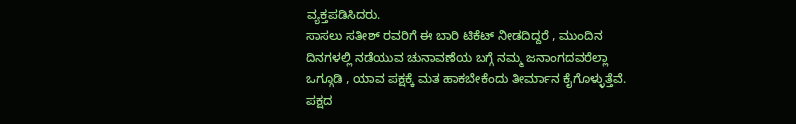ವ್ಯಕ್ತಪಡಿಸಿದರು.
ಸಾಸಲು ಸತೀಶ್ ರವರಿಗೆ ಈ ಬಾರಿ ಟಿಕೆಟ್ ನೀಡದಿದ್ದರೆ , ಮುಂದಿನ ದಿನಗಳಲ್ಲಿ ನಡೆಯುವ ಚುನಾವಣೆಯ ಬಗ್ಗೆ ನಮ್ಮ ಜನಾಂಗದವರೆಲ್ಲಾ ಒಗ್ಗೂಡಿ , ಯಾವ ಪಕ್ಷಕ್ಕೆ ಮತ ಹಾಕಬೇಕೆಂದು ತೀರ್ಮಾನ ಕೈಗೊಳ್ಳುತ್ತೆವೆ. ಪಕ್ಷದ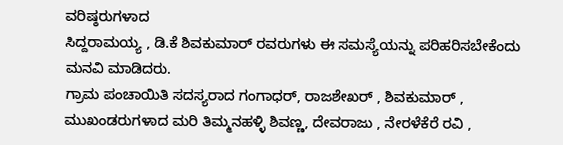ವರಿಷ್ಠರುಗಳಾದ
ಸಿದ್ದರಾಮಯ್ಯ , ಡಿ.ಕೆ ಶಿವಕುಮಾರ್ ರವರುಗಳು ಈ ಸಮಸ್ಯೆಯನ್ನು ಪರಿಹರಿಸಬೇಕೆಂದು ಮನವಿ ಮಾಡಿದರು.
ಗ್ರಾಮ ಪಂಚಾಯಿತಿ ಸದಸ್ಯರಾದ ಗಂಗಾಧರ್, ರಾಜಶೇಖರ್ , ಶಿವಕುಮಾರ್ , ಮುಖಂಡರುಗಳಾದ ಮರಿ ತಿಮ್ಮನಹಳ್ಳಿ ಶಿವಣ್ಣ, ದೇವರಾಜು , ನೇರಳೆಕೆರೆ ರವಿ ,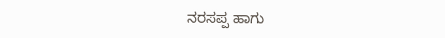ನರಸಪ್ಪ ಹಾಗು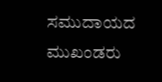ಸಮುದಾಯದ ಮುಖಂಡರು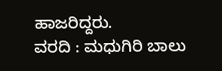ಹಾಜರಿದ್ದರು.
ವರದಿ : ಮಧುಗಿರಿ ಬಾಲು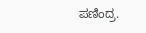ಪಣಿಂದ್ರ.